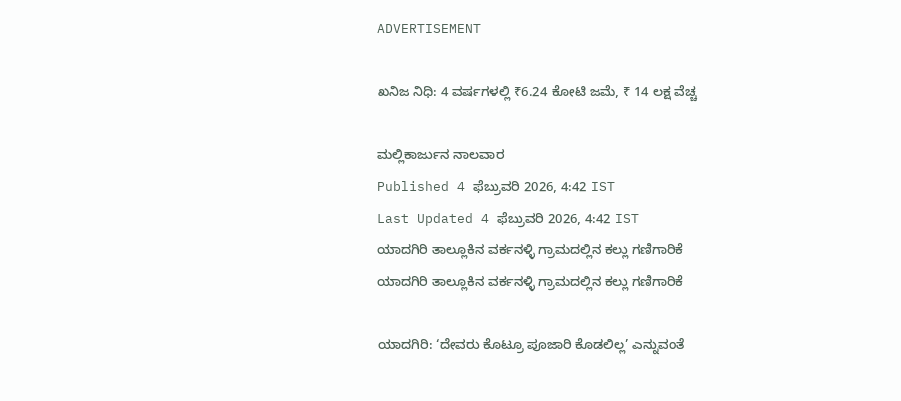ADVERTISEMENT

ಖನಿಜ ನಿಧಿ: 4 ವರ್ಷಗಳಲ್ಲಿ ₹6.24 ಕೋಟಿ ಜಮೆ, ₹ 14 ಲಕ್ಷ ವೆಚ್ಚ

ಮಲ್ಲಿಕಾರ್ಜುನ ನಾಲವಾರ
Published 4 ಫೆಬ್ರುವರಿ 2026, 4:42 IST
Last Updated 4 ಫೆಬ್ರುವರಿ 2026, 4:42 IST
ಯಾದಗಿರಿ ತಾಲ್ಲೂಕಿನ ವರ್ಕನಳ್ಳಿ ಗ್ರಾಮದಲ್ಲಿನ ಕಲ್ಲು ಗಣಿಗಾರಿಕೆ
ಯಾದಗಿರಿ ತಾಲ್ಲೂಕಿನ ವರ್ಕನಳ್ಳಿ ಗ್ರಾಮದಲ್ಲಿನ ಕಲ್ಲು ಗಣಿಗಾರಿಕೆ

ಯಾದಗಿರಿ: ‘ದೇವರು ಕೊಟ್ರೂ ಪೂಜಾರಿ ಕೊಡಲಿಲ್ಲ’ ಎನ್ನುವಂತೆ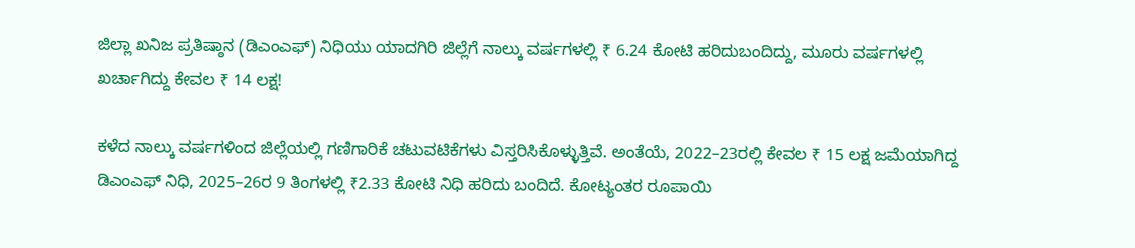ಜಿಲ್ಲಾ ಖನಿಜ ಪ್ರತಿಷ್ಠಾನ (ಡಿಎಂಎಫ್‌) ನಿಧಿಯು ಯಾದಗಿರಿ ಜಿಲ್ಲೆಗೆ ನಾಲ್ಕು ವರ್ಷಗಳಲ್ಲಿ ₹ 6.24 ಕೋಟಿ ಹರಿದುಬಂದಿದ್ದು, ಮೂರು ವರ್ಷಗಳಲ್ಲಿ ಖರ್ಚಾಗಿದ್ದು ಕೇವಲ ₹ 14 ಲಕ್ಷ!

ಕಳೆದ ನಾಲ್ಕು ವರ್ಷಗಳಿಂದ ಜಿಲ್ಲೆಯಲ್ಲಿ ಗಣಿಗಾರಿಕೆ ಚಟುವಟಿಕೆಗಳು ವಿಸ್ತರಿಸಿಕೊಳ್ಳುತ್ತಿವೆ. ಅಂತೆಯೆ, 2022–23ರಲ್ಲಿ ಕೇವಲ ₹ 15 ಲಕ್ಷ ಜಮೆಯಾಗಿದ್ದ ಡಿಎಂಎಫ್‌ ನಿಧಿ, 2025–26ರ 9 ತಿಂಗಳಲ್ಲಿ ₹2.33 ಕೋಟಿ ನಿಧಿ ಹರಿದು ಬಂದಿದೆ. ಕೋಟ್ಯಂತರ ರೂಪಾಯಿ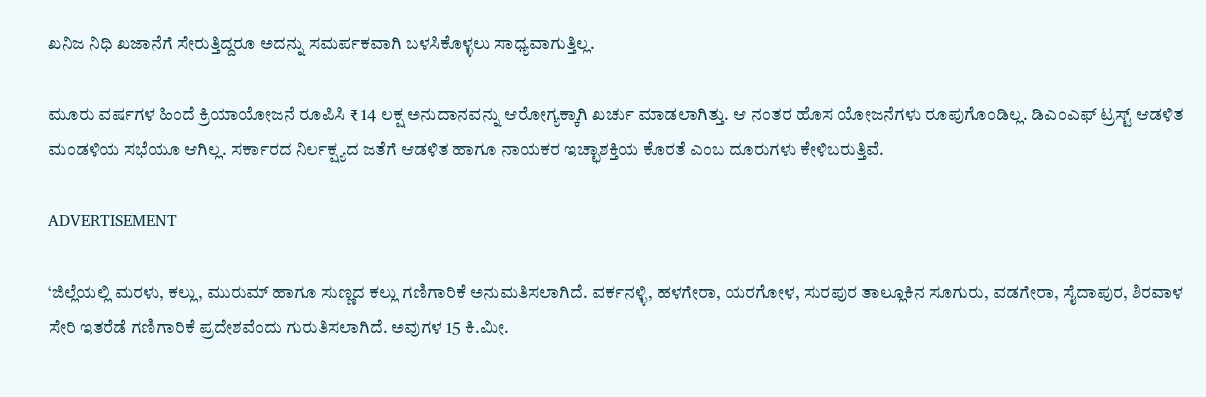ಖನಿಜ ನಿಧಿ ಖಜಾನೆಗೆ ಸೇರುತ್ತಿದ್ದರೂ ಅದನ್ನು ಸಮರ್ಪಕವಾಗಿ ಬಳಸಿಕೊಳ್ಳಲು ಸಾಧ್ಯವಾಗುತ್ತಿಲ್ಲ.

ಮೂರು ವರ್ಷಗಳ ಹಿಂದೆ ಕ್ರಿಯಾಯೋಜನೆ ರೂಪಿಸಿ ₹ 14 ಲಕ್ಷ ಅನುದಾನವನ್ನು ಆರೋಗ್ಯಕ್ಕಾಗಿ ಖರ್ಚು ಮಾಡಲಾಗಿತ್ತು. ಆ ನಂತರ ಹೊಸ ಯೋಜನೆಗಳು ರೂಪುಗೊಂಡಿಲ್ಲ. ಡಿಎಂಎಫ್‌ ಟ್ರಸ್ಟ್‌ ಆಡಳಿತ ಮಂಡಳಿಯ ಸಭೆಯೂ ಆಗಿಲ್ಲ. ಸರ್ಕಾರದ ನಿರ್ಲಕ್ಷ್ಯದ ಜತೆಗೆ ಆಡಳಿತ ಹಾಗೂ ನಾಯಕರ ಇಚ್ಛಾಶಕ್ತಿಯ ಕೊರತೆ ಎಂಬ ದೂರುಗಳು ಕೇಳಿಬರುತ್ತಿವೆ.

ADVERTISEMENT

‘ಜಿಲ್ಲೆಯಲ್ಲಿ ಮರಳು, ಕಲ್ಲು, ಮುರುಮ್ ಹಾಗೂ ಸುಣ್ಣದ ಕಲ್ಲು ಗಣಿಗಾರಿಕೆ ಅನುಮತಿಸಲಾಗಿದೆ. ವರ್ಕನಳ್ಳಿ, ಹಳಗೇರಾ, ಯರಗೋಳ, ಸುರಪುರ ತಾಲ್ಲೂಕಿನ ಸೂಗುರು, ವಡಗೇರಾ, ಸೈದಾಪುರ, ಶಿರವಾಳ ಸೇರಿ ಇತರೆಡೆ ಗಣಿಗಾರಿಕೆ ಪ್ರದೇಶವೆಂದು ಗುರುತಿಸಲಾಗಿದೆ. ಅವುಗಳ 15 ಕಿ.ಮೀ.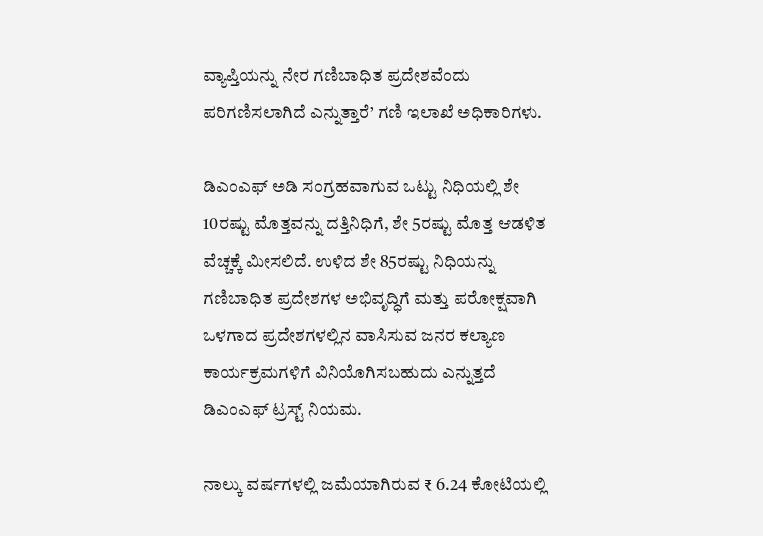ವ್ಯಾಪ್ತಿಯನ್ನು ನೇರ ಗಣಿಬಾಧಿತ ಪ್ರದೇಶವೆಂದು ಪರಿಗಣಿಸಲಾಗಿದೆ ಎನ್ನುತ್ತಾರೆ’ ಗಣಿ ಇಲಾಖೆ ಅಧಿಕಾರಿಗಳು.

ಡಿಎಂಎಫ್ ಅಡಿ ಸಂಗ್ರಹವಾಗುವ ಒಟ್ಟು ನಿಧಿಯಲ್ಲಿ ಶೇ 10ರಷ್ಟು ಮೊತ್ತವನ್ನು ದತ್ತಿನಿಧಿಗೆ, ಶೇ 5ರಷ್ಟು ಮೊತ್ತ ಆಡಳಿತ ವೆಚ್ಚಕ್ಕೆ ಮೀಸಲಿದೆ. ಉಳಿದ ಶೇ 85ರಷ್ಟು ನಿಧಿಯನ್ನು ಗಣಿಬಾಧಿತ ಪ್ರದೇಶಗಳ ಅಭಿವೃದ್ಧಿಗೆ ಮತ್ತು ಪರೋಕ್ಷವಾಗಿ ಒಳಗಾದ ಪ್ರದೇಶಗಳಲ್ಲಿನ ವಾಸಿಸುವ ಜನರ ಕಲ್ಯಾಣ ಕಾರ್ಯಕ್ರಮಗಳಿಗೆ ವಿನಿಯೊಗಿಸಬಹುದು ಎನ್ನುತ್ತದೆ ಡಿಎಂಎಫ್‌ ಟ್ರಸ್ಟ್‌ ನಿಯಮ.

ನಾಲ್ಕು ವರ್ಷಗಳಲ್ಲಿ ಜಮೆಯಾಗಿರುವ ₹ 6.24 ಕೋಟಿಯಲ್ಲಿ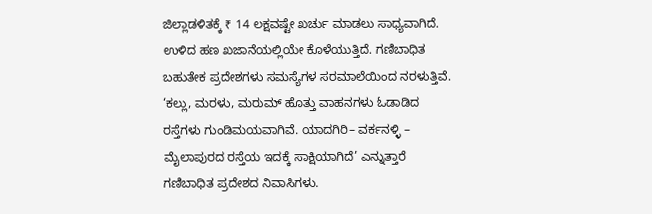ಜಿಲ್ಲಾಡಳಿತಕ್ಕೆ ₹ 14 ಲಕ್ಷವಷ್ಟೇ ಖರ್ಚು ಮಾಡಲು ಸಾಧ್ಯವಾಗಿದೆ. ಉಳಿದ ಹಣ ಖಜಾನೆಯಲ್ಲಿಯೇ ಕೊಳೆಯುತ್ತಿದೆ. ಗಣಿಬಾಧಿತ ಬಹುತೇಕ ಪ್ರದೇಶಗಳು ಸಮಸ್ಯೆಗಳ ಸರಮಾಲೆಯಿಂದ ನರಳುತ್ತಿವೆ. ‘ಕಲ್ಲು, ಮರಳು, ಮರುಮ್‌ ಹೊತ್ತು ವಾಹನಗಳು ಓಡಾಡಿದ ರಸ್ತೆಗಳು ಗುಂಡಿಮಯವಾಗಿವೆ. ಯಾದಗಿರಿ– ವರ್ಕನಳ್ಳಿ – ಮೈಲಾಪುರದ ರಸ್ತೆಯ ಇದಕ್ಕೆ ಸಾಕ್ಷಿಯಾಗಿದೆ’ ಎನ್ನುತ್ತಾರೆ ಗಣಿಬಾಧಿತ ಪ್ರದೇಶದ ನಿವಾಸಿಗಳು.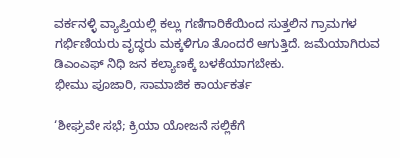ವರ್ಕನಳ್ಳಿ ವ್ಯಾಪ್ತಿಯಲ್ಲಿ ಕಲ್ಲು ಗಣಿಗಾರಿಕೆಯಿಂದ ಸುತ್ತಲಿನ ಗ್ರಾಮಗಳ ಗರ್ಭಿಣಿಯರು ವೃದ್ಧರು ಮಕ್ಕಳಿಗೂ ತೊಂದರೆ ಆಗುತ್ತಿದೆ. ಜಮೆಯಾಗಿರುವ ಡಿಎಂಎಫ್‌ ನಿಧಿ ಜನ ಕಲ್ಯಾಣಕ್ಕೆ ಬಳಕೆಯಾಗಬೇಕು.
ಭೀಮು ಪೂಜಾರಿ, ಸಾಮಾಜಿಕ ಕಾರ್ಯಕರ್ತ

‘ಶೀಘ್ರವೇ ಸಭೆ; ಕ್ರಿಯಾ ಯೋಜನೆ ಸಲ್ಲಿಕೆಗೆ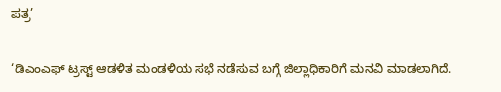ಪತ್ರ’

‘ಡಿಎಂಎಫ್‌ ಟ್ರಸ್ಟ್‌ ಆಡಳಿತ ಮಂಡಳಿಯ ಸಭೆ ನಡೆಸುವ ಬಗ್ಗೆ ಜಿಲ್ಲಾಧಿಕಾರಿಗೆ ಮನವಿ ಮಾಡಲಾಗಿದೆ.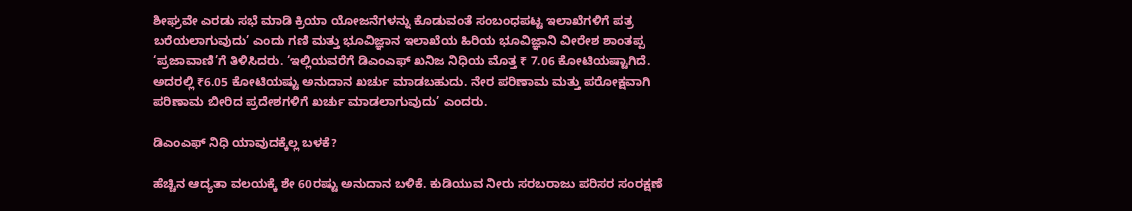ಶೀಘ್ರವೇ ಎರಡು ಸಭೆ ಮಾಡಿ ಕ್ರಿಯಾ ಯೋಜನೆಗಳನ್ನು ಕೊಡುವಂತೆ ಸಂಬಂಧಪಟ್ಟ ಇಲಾಖೆಗಳಿಗೆ ಪತ್ರ ಬರೆಯಲಾಗುವುದು’ ಎಂದು ಗಣಿ ಮತ್ತು ಭೂವಿಜ್ಞಾನ ಇಲಾಖೆಯ ಹಿರಿಯ ಭೂವಿಜ್ಞಾನಿ ವೀರೇಶ ಶಾಂತಪ್ಪ ‘ಪ್ರಜಾವಾಣಿ’ಗೆ ತಿಳಿಸಿದರು. ‘ಇಲ್ಲಿಯವರೆಗೆ ಡಿಎಂಎಫ್‌ ಖನಿಜ ನಿಧಿಯ ಮೊತ್ತ ₹ 7.06 ಕೋಟಿಯಷ್ಟಾಗಿದೆ. ಅದರಲ್ಲಿ ₹6.05 ಕೋಟಿಯಷ್ಟು ಅನುದಾನ ಖರ್ಚು ಮಾಡಬಹುದು. ನೇರ ಪರಿಣಾಮ ಮತ್ತು ಪರೋಕ್ಷವಾಗಿ ಪರಿಣಾಮ ಬೀರಿದ ಪ್ರದೇಶಗಳಿಗೆ ಖರ್ಚು ಮಾಡಲಾಗುವುದು’ ಎಂದರು.

ಡಿಎಂಎಫ್‌ ನಿಧಿ ಯಾವುದಕ್ಕೆಲ್ಲ ಬಳಕೆ?

ಹೆಚ್ಚಿನ ಆದ್ಯತಾ ವಲಯಕ್ಕೆ ಶೇ 60ರಷ್ಟು ಅನುದಾನ ಬಳಿಕೆ. ಕುಡಿಯುವ ನೀರು ಸರಬರಾಜು ಪರಿಸರ ಸಂರಕ್ಷಣೆ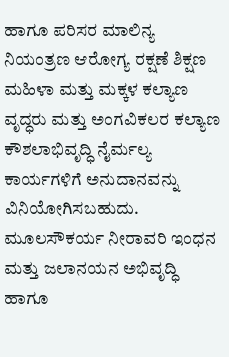ಹಾಗೂ ಪರಿಸರ ಮಾಲಿನ್ಯ ನಿಯಂತ್ರಣ ಆರೋಗ್ಯ ರಕ್ಷಣೆ ಶಿಕ್ಷಣ ಮಹಿಳಾ ಮತ್ತು ಮಕ್ಕಳ ಕಲ್ಯಾಣ ವೃದ್ಧರು ಮತ್ತು ಅಂಗವಿಕಲರ ಕಲ್ಯಾಣ ಕೌಶಲಾಭಿವೃದ್ಧಿ ನೈರ್ಮಲ್ಯ ಕಾರ್ಯಗಳಿಗೆ ಅನುದಾನವನ್ನು ವಿನಿಯೋಗಿಸಬಹುದು. ಮೂಲಸೌಕರ್ಯ ನೀರಾವರಿ ಇಂಧನ ಮತ್ತು ಜಲಾನಯನ ಅಭಿವೃದ್ಧಿ ಹಾಗೂ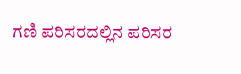ಗಣಿ ಪರಿಸರದಲ್ಲಿನ ಪರಿಸರ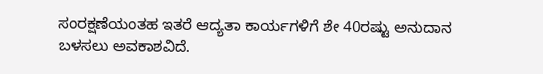ಸಂರಕ್ಷಣೆಯಂತಹ ಇತರೆ ಆದ್ಯತಾ ಕಾರ್ಯಗಳಿಗೆ ಶೇ 40ರಷ್ಟು ಅನುದಾನ ಬಳಸಲು ಅವಕಾಶವಿದೆ.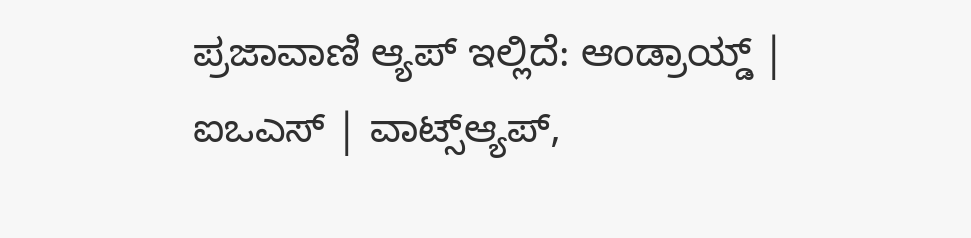ಪ್ರಜಾವಾಣಿ ಆ್ಯಪ್ ಇಲ್ಲಿದೆ: ಆಂಡ್ರಾಯ್ಡ್ | ಐಒಎಸ್ | ವಾಟ್ಸ್ಆ್ಯಪ್,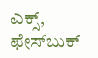ಎಕ್ಸ್, ಫೇಸ್‌ಬುಕ್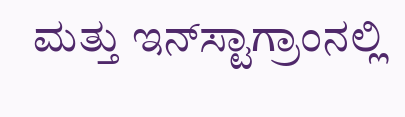ಮತ್ತು ಇನ್‌ಸ್ಟಾಗ್ರಾಂನಲ್ಲಿ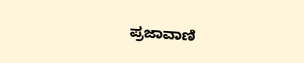ಪ್ರಜಾವಾಣಿ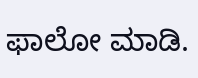ಫಾಲೋ ಮಾಡಿ.